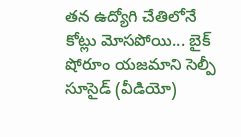తన ఉద్యోగి చేతిలోనే కోట్లు మోసపోయి... బైక్ షోరూం యజమాని సెల్పీ సూసైడ్ (వీడియో)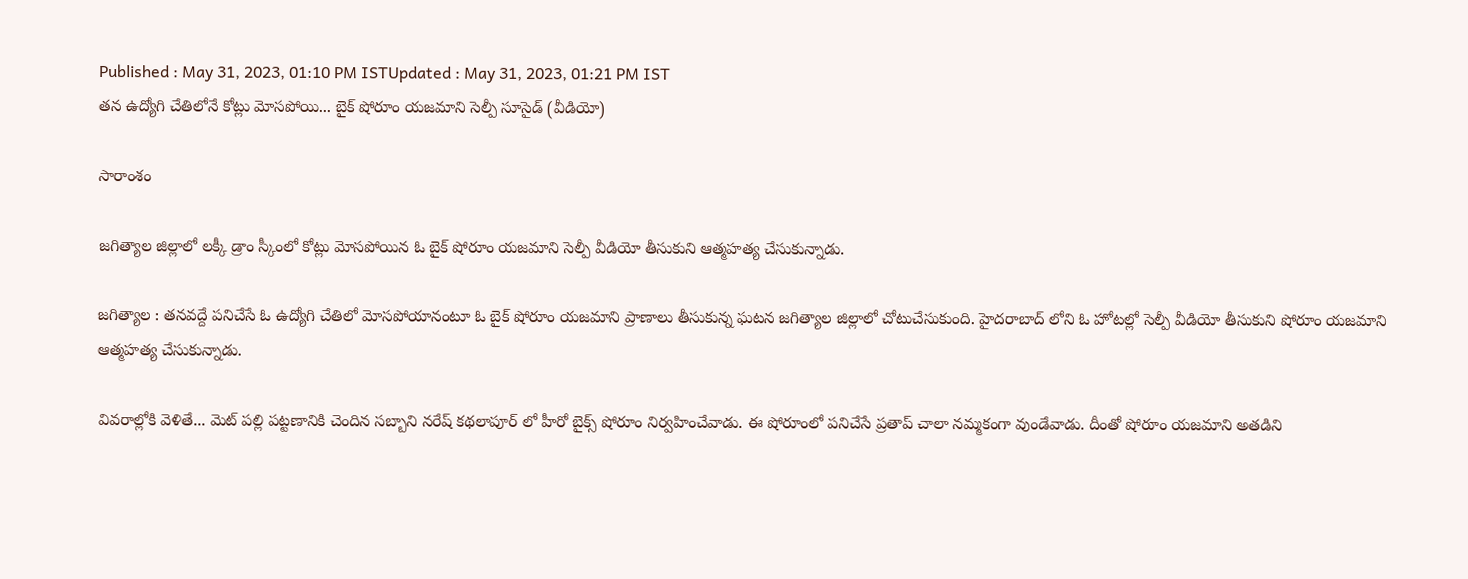Published : May 31, 2023, 01:10 PM ISTUpdated : May 31, 2023, 01:21 PM IST
తన ఉద్యోగి చేతిలోనే కోట్లు మోసపోయి... బైక్ షోరూం యజమాని సెల్పీ సూసైడ్ (వీడియో)

సారాంశం

జగిత్యాల జిల్లాలో లక్కీ డ్రాం స్కీంలో కోట్లు మోసపోయిన ఓ బైక్ షోరూం యజమాని సెల్పీ వీడియో తీసుకుని ఆత్మహత్య చేసుకున్నాడు.

జగిత్యాల : తనవద్దే పనిచేసే ఓ ఉద్యోగి చేతిలో మోసపోయానంటూ ఓ బైక్ షోరూం యజమాని ప్రాణాలు తీసుకున్న ఘటన జగిత్యాల జిల్లాలో చోటుచేసుకుంది. హైదరాబాద్ లోని ఓ హోటల్లో సెల్పీ వీడియో తీసుకుని షోరూం యజమాని ఆత్మహత్య చేసుకున్నాడు.

వివరాల్లోకి వెళితే... మెట్ పల్లి పట్టణానికి చెందిన సబ్బాని నరేష్ కథలాపూర్ లో హీరో బైక్స్ షోరూం నిర్వహించేవాడు. ఈ షోరూంలో పనిచేసే ప్రతాప్ చాలా నమ్మకంగా వుండేవాడు. దీంతో షోరూం యజమాని అతడిని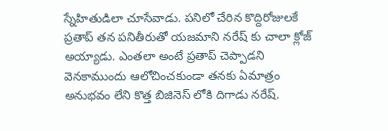స్నేహితుడిలా చూసేవాడు. పనిలో చేరిన కొద్దిరోజులకే ప్రతాప్ తన పనితీరుతో యజమాని నరేష్ కు చాలా క్లోజ్ అయ్యాడు. ఎంతలా అంటే ప్రతాప్ చెప్పాడని వెనకాముందు ఆలోచించకుండా తనకు ఏమాత్రం అనుభవం లేని కొత్త బిజినెస్ లోకి దిగాడు నరేష్.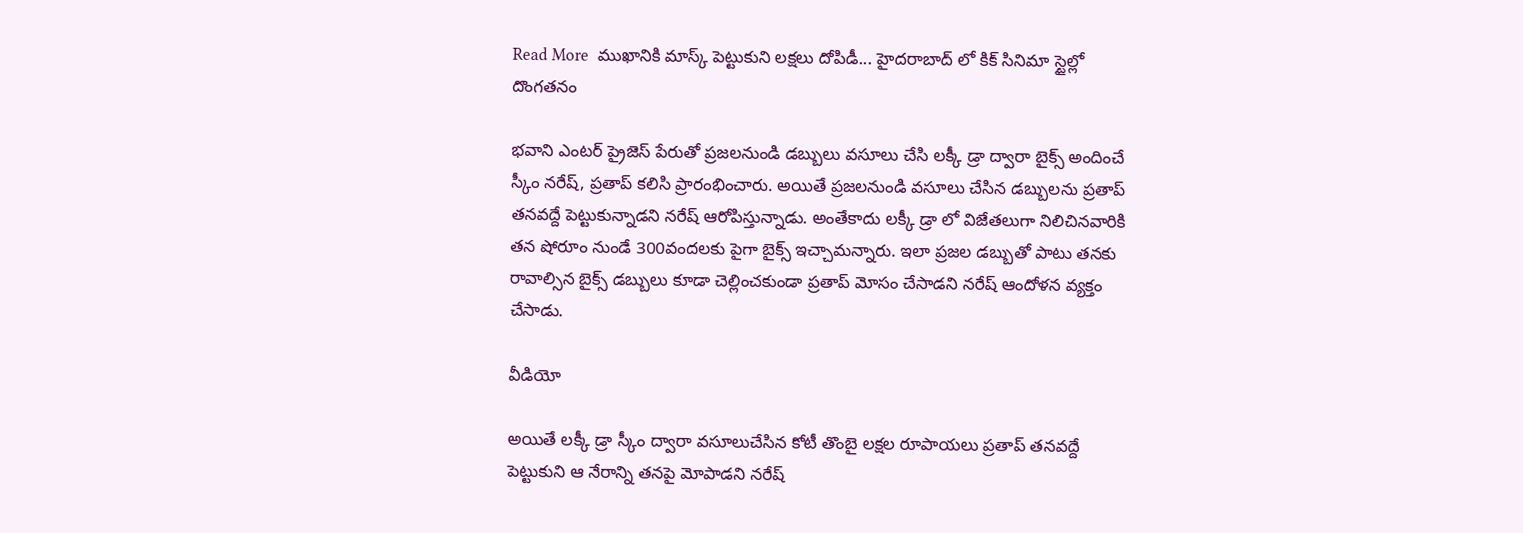Read More  ముఖానికి మాస్క్ పెట్టుకుని లక్షలు దోపిడీ... హైదరాబాద్ లో కిక్ సినిమా స్టైల్లో దొంగతనం

భవాని ఎంటర్ ప్రైజెస్ పేరుతో ప్రజలనుండి డబ్బులు వసూలు చేసి లక్కీ డ్రా ద్వారా బైక్స్ అందించే స్కీం నరేష్, ప్రతాప్ కలిసి ప్రారంభించారు. అయితే ప్రజలనుండి వసూలు చేసిన డబ్బులను ప్రతాప్ తనవద్దే పెట్టుకున్నాడని నరేష్ ఆరోపిస్తున్నాడు. అంతేకాదు లక్కీ డ్రా లో విజేతలుగా నిలిచినవారికి తన షోరూం నుండే 300వందలకు పైగా బైక్స్ ఇచ్చామన్నారు. ఇలా ప్రజల డబ్బుతో పాటు తనకు రావాల్సిన బైక్స్ డబ్బులు కూడా చెల్లించకుండా ప్రతాప్ మోసం చేసాడని నరేష్ ఆందోళన వ్యక్తం చేసాడు.

వీడియో

అయితే లక్కీ డ్రా స్కీం ద్వారా వసూలుచేసిన కోటీ తొంబై లక్షల రూపాయలు ప్రతాప్ తనవద్దే పెట్టుకుని ఆ నేరాన్ని తనపై మోపాడని నరేష్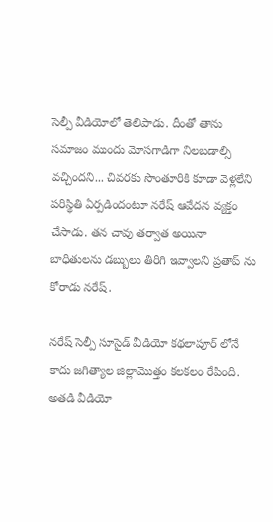సెల్పీ వీడియోలో తెలిపాడు. దీంతో తాను సమాజం ముందు మోసగాడిగా నిలబడాల్సి వచ్చిందని... చివరకు సొంతూరికి కూడా వెళ్లలేని పరిస్థితి ఏర్పడిందంటూ నరేష్ ఆవేదన వ్యక్తం చేసాడు. తన చావు తర్వాత అయినా బాధితులను డబ్బులు తిరిగి ఇవ్వాలని ప్రతాప్ ను కోరాడు నరేష్.

నరేష్ సెల్పీ సూసైడ్ వీడియో కథలాపూర్ లోనే కాదు జగిత్యాల జిల్లామొత్తం కలకలం రేపింది. అతడి వీడియో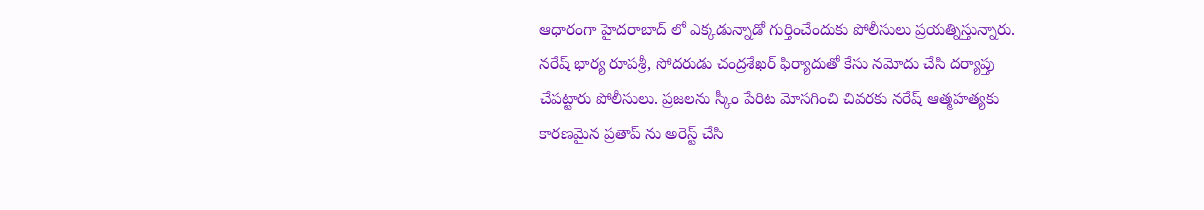ఆధారంగా హైదరాబాద్ లో ఎక్కడున్నాడో గుర్తించేందుకు పోలీసులు ప్రయత్నిస్తున్నారు. నరేష్ భార్య రూపశ్రీ, సోదరుడు చంద్రశేఖర్ ఫిర్యాదుతో కేసు నమోదు చేసి దర్యాప్తు చేపట్టారు పోలీసులు. ప్రజలను స్కీం పేరిట మోసగించి చివరకు నరేష్ ఆత్మహత్యకు కారణమైన ప్రతాప్ ను అరెస్ట్ చేసి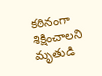కఠినంగా శిక్షించాలని మృతుడి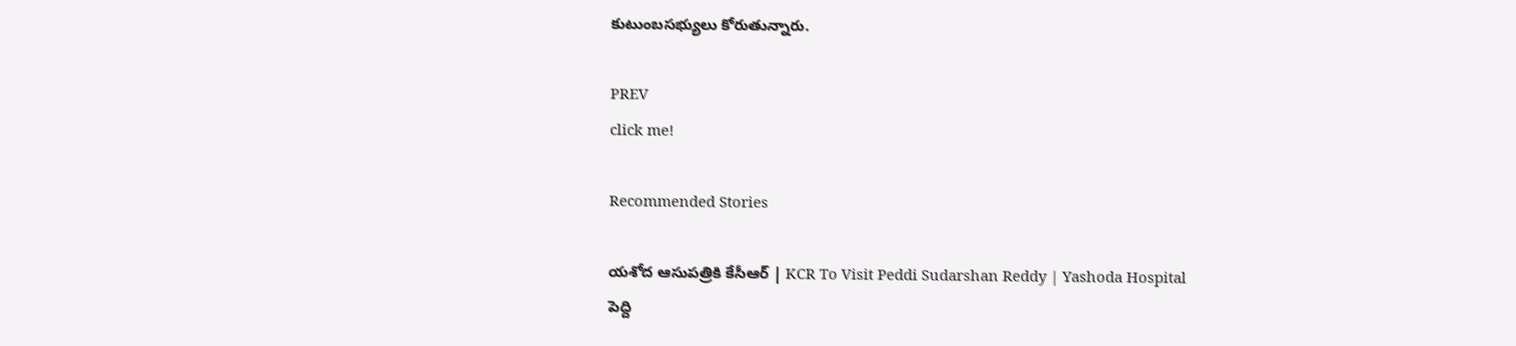కుటుంబసభ్యులు కోరుతున్నారు.

PREV
click me!

Recommended Stories

యశోద ఆసుపత్రికి కేసీఆర్ | KCR To Visit Peddi Sudarshan Reddy | Yashoda Hospital
పెద్ది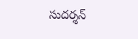సుదర్శన్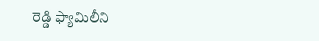రెడ్డి ఫ్యామిలీని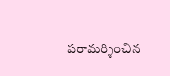పరామర్శించిన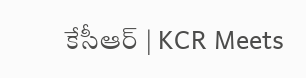కేసీఆర్ | KCR Meets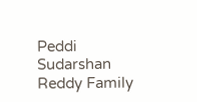Peddi Sudarshan Reddy Family